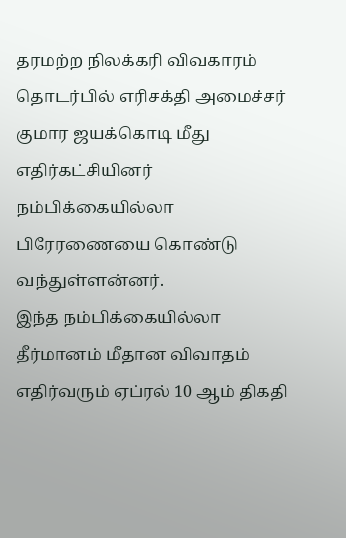தரமற்ற நிலக்கரி விவகாரம் தொடர்பில் எரிசக்தி அமைச்சர் குமார ஜயக்கொடி மீது எதிர்கட்சியினர் நம்பிக்கையில்லா பிரேரணையை கொண்டு வந்துள்ளன்னர்.
இந்த நம்பிக்கையில்லா தீர்மானம் மீதான விவாதம் எதிர்வரும் ஏப்ரல் 10 ஆம் திகதி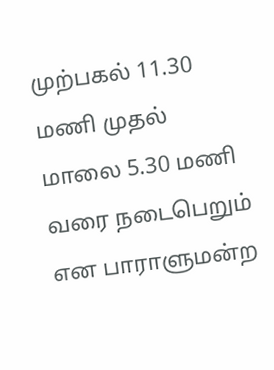முற்பகல் 11.30 மணி முதல் மாலை 5.30 மணி வரை நடைபெறும் என பாராளுமன்ற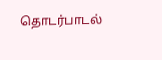தொடர்பாடல்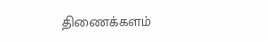திணைக்களம்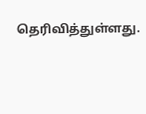தெரிவித்துள்ளது.